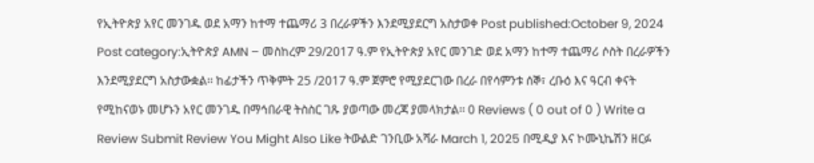የኢትዮጵያ አየር መንገዱ ወደ አማን ከተማ ተጨማሪ 3 በረራዎችን እንደሚያደርግ አስታወቀ Post published:October 9, 2024 Post category:ኢትዮጵያ AMN – መስከረም 29/2017 ዓ.ም የኢትዮጵያ አየር መንገድ ወደ አማን ከተማ ተጨማሪ ሶስት በረራዎችን እንደሚያደርግ አስታውቋል፡፡ ከፊታችን ጥቅምት 25 /2017 ዓ.ም ጀምሮ የሚያደርገው በረራ በየሳምንቱ ሰኞ፣ ረቡዕ እና ዓርብ ቀናት የሚከናወኑ መሆኑን አየር መንገዱ በማኅበራዊ ትስስር ገጹ ያወጣው መረጃ ያመላክታል፡፡ 0 Reviews ( 0 out of 0 ) Write a Review Submit Review You Might Also Like ትውልድ ገንቢው አሻራ March 1, 2025 በሚዲያ እና ኮሙኒኬሽን ዘርፉ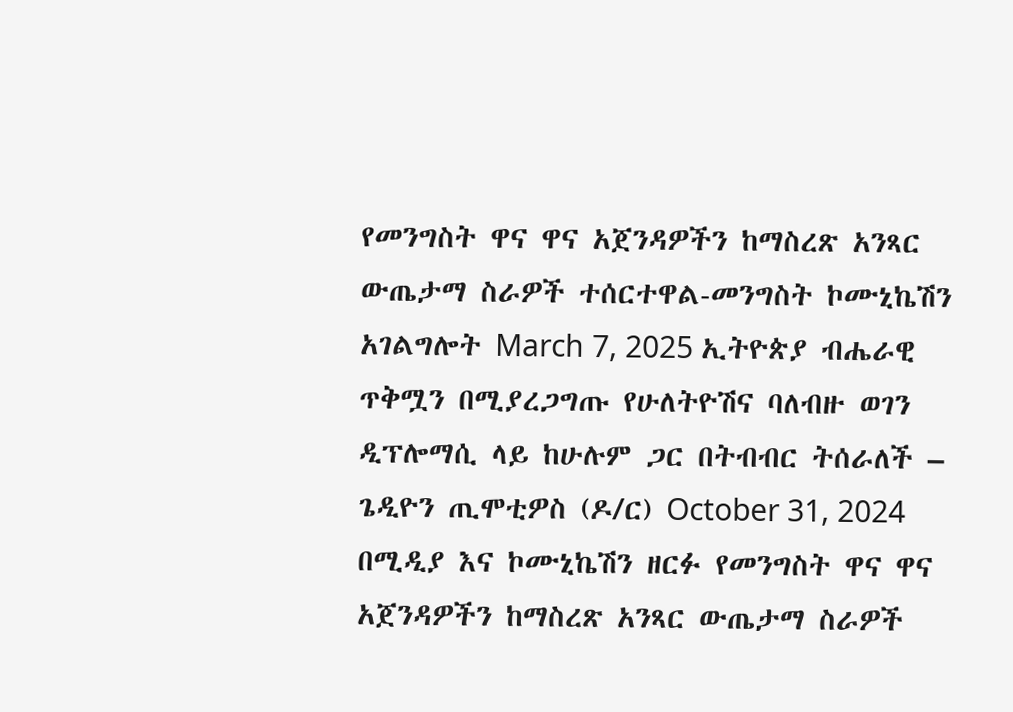የመንግስት ዋና ዋና አጀንዳዎችን ከማስረጽ አንጻር ውጤታማ ስራዎች ተሰርተዋል-መንግስት ኮሙኒኬሽን አገልግሎት March 7, 2025 ኢትዮጵያ ብሔራዊ ጥቅሟን በሚያረጋግጡ የሁለትዮሽና ባለብዙ ወገን ዲፕሎማሲ ላይ ከሁሉም ጋር በትብብር ትሰራለች – ጌዲዮን ጢሞቲዎስ (ዶ/ር) October 31, 2024
በሚዲያ እና ኮሙኒኬሽን ዘርፉ የመንግስት ዋና ዋና አጀንዳዎችን ከማስረጽ አንጻር ውጤታማ ስራዎች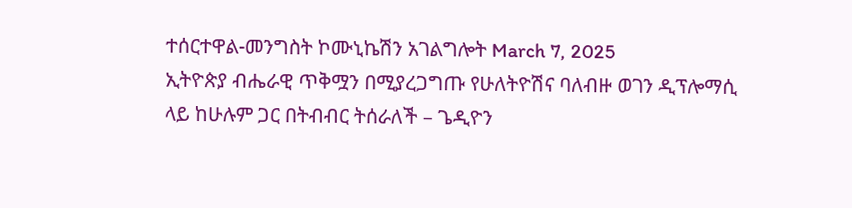ተሰርተዋል-መንግስት ኮሙኒኬሽን አገልግሎት March 7, 2025
ኢትዮጵያ ብሔራዊ ጥቅሟን በሚያረጋግጡ የሁለትዮሽና ባለብዙ ወገን ዲፕሎማሲ ላይ ከሁሉም ጋር በትብብር ትሰራለች – ጌዲዮን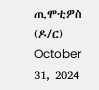ጢሞቲዎስ (ዶ/ር) October 31, 2024